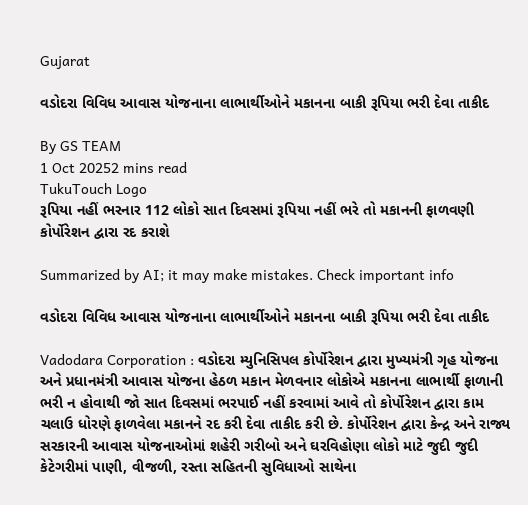Gujarat

વડોદરા વિવિધ આવાસ યોજનાના લાભાર્થીઓને મકાનના બાકી રૂપિયા ભરી દેવા તાકીદ

By GS TEAM
1 Oct 20252 mins read
TukuTouch Logo
રૂપિયા નહીં ભરનાર 112 લોકો સાત દિવસમાં રૂપિયા નહીં ભરે તો મકાનની ફાળવણી કોર્પોરેશન દ્વારા રદ કરાશે

Summarized by AI; it may make mistakes. Check important info

વડોદરા વિવિધ આવાસ યોજનાના લાભાર્થીઓને મકાનના બાકી રૂપિયા ભરી દેવા તાકીદ

Vadodara Corporation : વડોદરા મ્યુનિસિપલ કોર્પોરેશન દ્વારા મુખ્યમંત્રી ગૃહ યોજના અને પ્રધાનમંત્રી આવાસ યોજના હેઠળ મકાન મેળવનાર લોકોએ મકાનના લાભાર્થી ફાળાની ભરી ન હોવાથી જો સાત દિવસમાં ભરપાઈ નહીં કરવામાં આવે તો કોર્પોરેશન દ્વારા કામ ચલાઉ ધોરણે ફાળવેલા મકાનને રદ કરી દેવા તાકીદ કરી છે. કોર્પોરેશન દ્વારા કેન્દ્ર અને રાજ્ય સરકારની આવાસ યોજનાઓમાં શહેરી ગરીબો અને ઘરવિહોણા લોકો માટે જુદી જુદી કેટેગરીમાં પાણી, વીજળી, રસ્તા સહિતની સુવિધાઓ સાથેના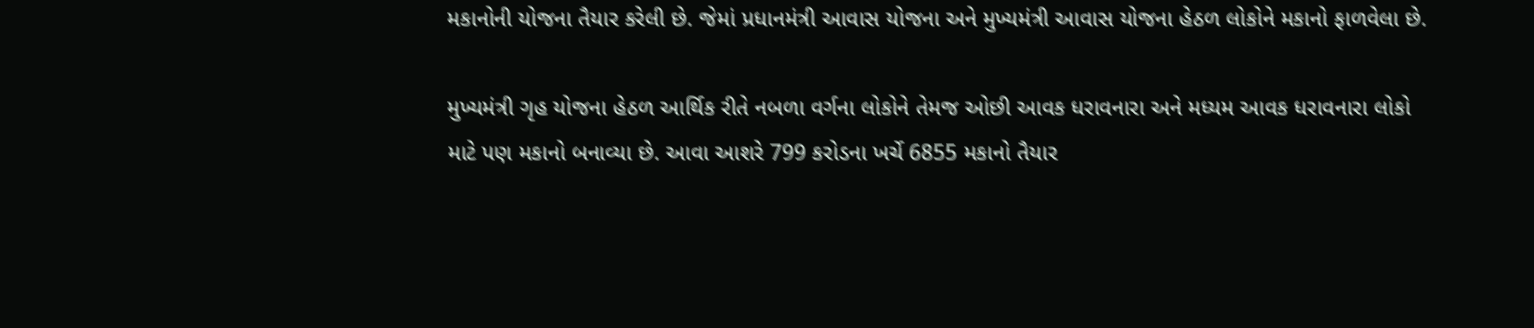મકાનોની યોજના તૈયાર કરેલી છે. જેમાં પ્રધાનમંત્રી આવાસ યોજના અને મુખ્યમંત્રી આવાસ યોજના હેઠળ લોકોને મકાનો ફાળવેલા છે.

મુખ્યમંત્રી ગૃહ યોજના હેઠળ આર્થિક રીતે નબળા વર્ગના લોકોને તેમજ ઓછી આવક ધરાવનારા અને મધ્યમ આવક ધરાવનારા લોકો માટે પણ મકાનો બનાવ્યા છે. આવા આશરે 799 કરોડના ખર્ચે 6855 મકાનો તૈયાર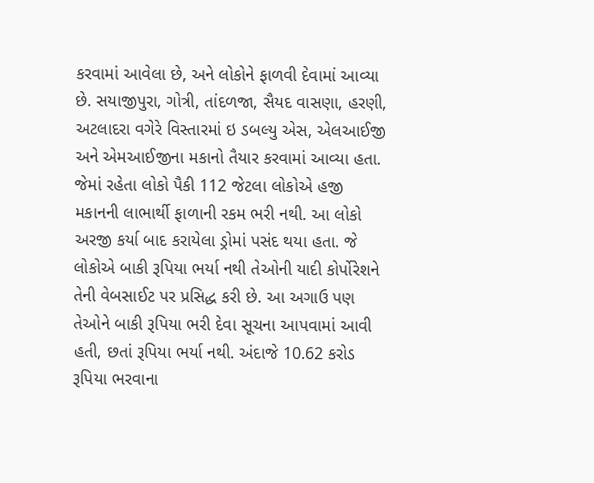કરવામાં આવેલા છે, અને લોકોને ફાળવી દેવામાં આવ્યા છે. સયાજીપુરા, ગોત્રી, તાંદળજા, સૈયદ વાસણા, હરણી, અટલાદરા વગેરે વિસ્તારમાં ઇ ડબલ્યુ એસ, એલઆઈજી અને એમઆઈજીના મકાનો તૈયાર કરવામાં આવ્યા હતા. જેમાં રહેતા લોકો પૈકી 112 જેટલા લોકોએ હજી મકાનની લાભાર્થી ફાળાની રકમ ભરી નથી. આ લોકો અરજી કર્યા બાદ કરાયેલા ડ્રોમાં પસંદ થયા હતા. જે લોકોએ બાકી રૂપિયા ભર્યા નથી તેઓની યાદી કોર્પોરેશને તેની વેબસાઈટ પર પ્રસિદ્ધ કરી છે. આ અગાઉ પણ તેઓને બાકી રૂપિયા ભરી દેવા સૂચના આપવામાં આવી હતી, છતાં રૂપિયા ભર્યા નથી. અંદાજે 10.62 કરોડ રૂપિયા ભરવાના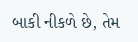બાકી નીકળે છે, તેમ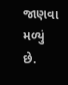જાણવા મળ્યું છે.